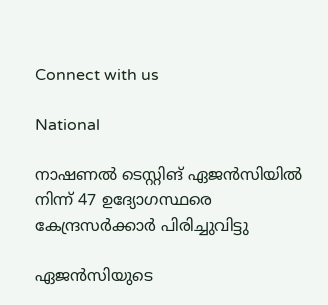Connect with us

National

നാഷണല്‍ ടെസ്റ്റിങ് ഏജന്‍സിയില്‍ നിന്ന് 47 ഉദ്യോഗസ്ഥരെ കേന്ദ്രസര്‍ക്കാര്‍ പിരിച്ചുവിട്ടു

ഏജന്‍സിയുടെ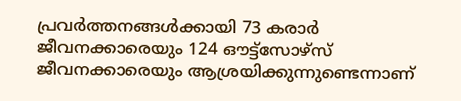പ്രവര്‍ത്തനങ്ങള്‍ക്കായി 73 കരാര്‍ ജീവനക്കാരെയും 124 ഔട്ട്‌സോഴ്‌സ് ജീവനക്കാരെയും ആശ്രയിക്കുന്നുണ്ടെന്നാണ്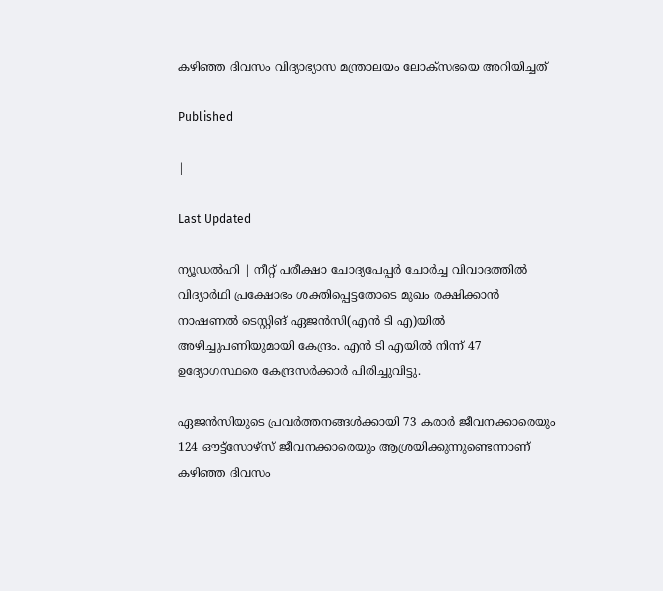കഴിഞ്ഞ ദിവസം വിദ്യാഭ്യാസ മന്ത്രാലയം ലോക്‌സഭയെ അറിയിച്ചത്

Published

|

Last Updated

ന്യൂഡല്‍ഹി | നീറ്റ് പരീക്ഷാ ചോദ്യപേപ്പര്‍ ചോര്‍ച്ച വിവാദത്തില്‍ വിദ്യാര്‍ഥി പ്രക്ഷോഭം ശക്തിപ്പെട്ടതോടെ മുഖം രക്ഷിക്കാന്‍ നാഷണല്‍ ടെസ്റ്റിങ് ഏജന്‍സി(എന്‍ ടി എ)യില്‍ അഴിച്ചുപണിയുമായി കേന്ദ്രം. എന്‍ ടി എയില്‍ നിന്ന് 47 ഉദ്യോഗസ്ഥരെ കേന്ദ്രസര്‍ക്കാര്‍ പിരിച്ചുവിട്ടു.

ഏജന്‍സിയുടെ പ്രവര്‍ത്തനങ്ങള്‍ക്കായി 73 കരാര്‍ ജീവനക്കാരെയും 124 ഔട്ട്‌സോഴ്‌സ് ജീവനക്കാരെയും ആശ്രയിക്കുന്നുണ്ടെന്നാണ് കഴിഞ്ഞ ദിവസം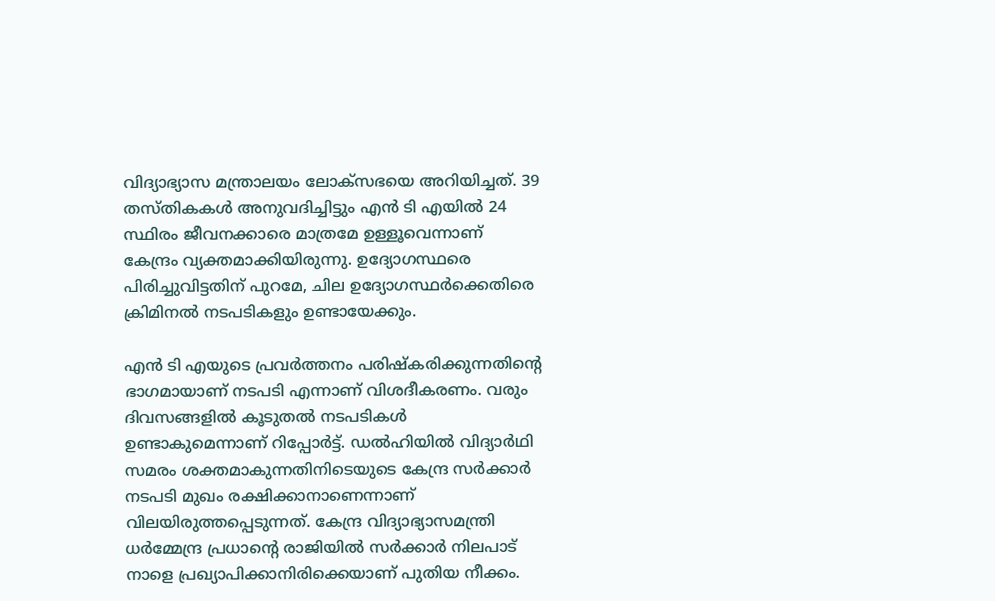വിദ്യാഭ്യാസ മന്ത്രാലയം ലോക്‌സഭയെ അറിയിച്ചത്. 39 തസ്തികകള്‍ അനുവദിച്ചിട്ടും എന്‍ ടി എയില്‍ 24 സ്ഥിരം ജീവനക്കാരെ മാത്രമേ ഉള്ളൂവെന്നാണ് കേന്ദ്രം വ്യക്തമാക്കിയിരുന്നു. ഉദ്യോഗസ്ഥരെ പിരിച്ചുവിട്ടതിന് പുറമേ, ചില ഉദ്യോഗസ്ഥര്‍ക്കെതിരെ ക്രിമിനല്‍ നടപടികളും ഉണ്ടായേക്കും.

എന്‍ ടി എയുടെ പ്രവര്‍ത്തനം പരിഷ്‌കരിക്കുന്നതിന്റെ ഭാഗമായാണ് നടപടി എന്നാണ് വിശദീകരണം. വരും ദിവസങ്ങളില്‍ കൂടുതല്‍ നടപടികള്‍ ഉണ്ടാകുമെന്നാണ് റിപ്പോര്‍ട്ട്. ഡല്‍ഹിയില്‍ വിദ്യാര്‍ഥി സമരം ശക്തമാകുന്നതിനിടെയുടെ കേന്ദ്ര സര്‍ക്കാര്‍ നടപടി മുഖം രക്ഷിക്കാനാണെന്നാണ് വിലയിരുത്തപ്പെടുന്നത്. കേന്ദ്ര വിദ്യാഭ്യാസമന്ത്രി ധര്‍മ്മേന്ദ്ര പ്രധാന്റെ രാജിയില്‍ സര്‍ക്കാര്‍ നിലപാട് നാളെ പ്രഖ്യാപിക്കാനിരിക്കെയാണ് പുതിയ നീക്കം.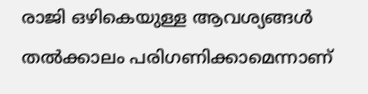രാജി ഒഴികെയുള്ള ആവശ്യങ്ങള്‍ തല്‍ക്കാലം പരിഗണിക്കാമെന്നാണ്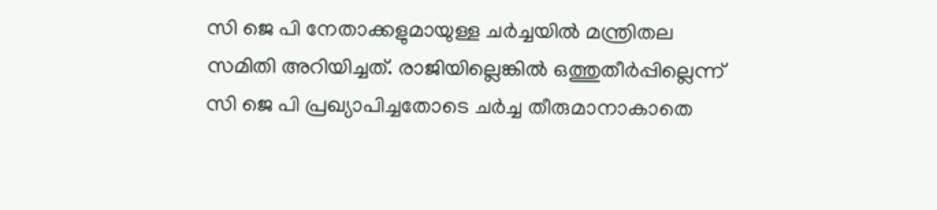സി ജെ പി നേതാക്കളുമായുള്ള ചര്‍ച്ചയില്‍ മന്ത്രിതല സമിതി അറിയിച്ചത്. രാജിയില്ലെങ്കില്‍ ഒത്തുതീര്‍പ്പില്ലെന്ന് സി ജെ പി പ്രഖ്യാപിച്ചതോടെ ചര്‍ച്ച തീരുമാനാകാതെ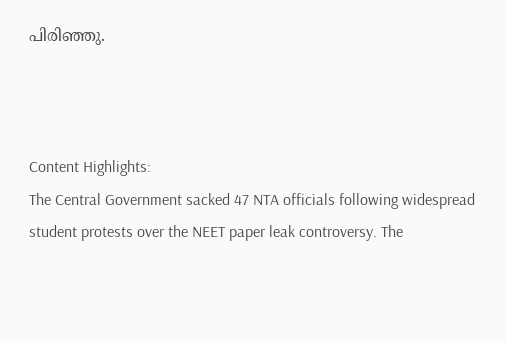പിരിഞ്ഞു.



Content Highlights:
The Central Government sacked 47 NTA officials following widespread student protests over the NEET paper leak controversy. The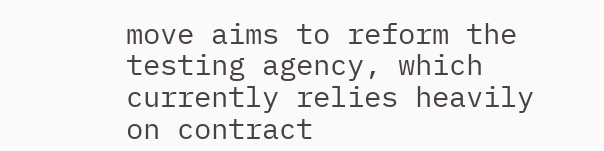move aims to reform the testing agency, which currently relies heavily on contract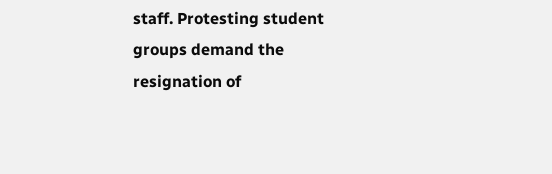staff. Protesting student groups demand the resignation of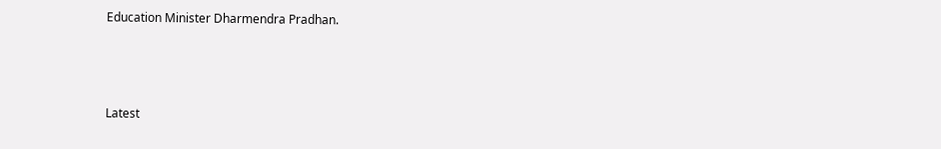Education Minister Dharmendra Pradhan.



Latest